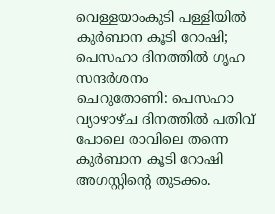വെള്ളയാംകുടി പള്ളിയിൽ കുർബാന കൂടി റോഷി; പെസഹാ ദിനത്തിൽ ഗൃഹ സന്ദർശനം
ചെറുതോണി: പെസഹാ വ്യാഴാഴ്ച ദിനത്തിൽ പതിവ് പോലെ രാവിലെ തന്നെ കുർബാന കൂടി റോഷി അഗസ്റ്റിന്റെ തുടക്കം.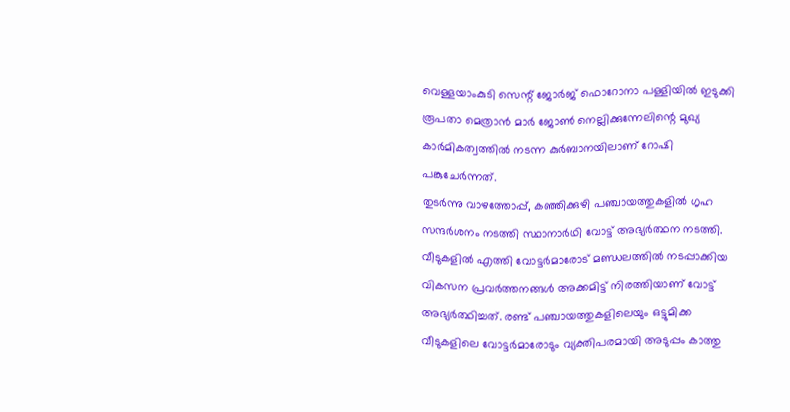വെള്ളയാംകുടി സെന്റ് ജോർജ് ഫൊറോനാ പള്ളിയിൽ ഇടുക്കി രൂപതാ മെത്രാൻ മാർ ജോൺ നെല്ലിക്കുന്നേലിന്റെ മുഖ്യ കാർമികത്വത്തിൽ നടന്ന കുർബാനയിലാണ് റോഷി പങ്കുചേർന്നത്.
തുടർന്നു വാഴത്തോപ്പ്, കഞ്ഞിക്കുഴി പഞ്ചായത്തുകളിൽ ഗൃഹ സന്ദർശനം നടത്തി സ്ഥാനാർഥി വോട്ട് അഭ്യർത്ഥന നടത്തി. വീടുകളിൽ എത്തി വോട്ടർമാരോട് മണ്ഡലത്തിൽ നടപ്പാക്കിയ വികസന പ്രവർത്തനങ്ങൾ അക്കമിട്ട് നിരത്തിയാണ് വോട്ട് അഭ്യർത്ഥിച്ചത്. രണ്ട് പഞ്ചായത്തുകളിലെയും ഒട്ടുമിക്ക വീടുകളിലെ വോട്ടർമാരോടും വ്യക്തിപരമായി അടുപ്പം കാത്തു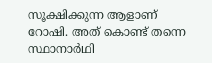സൂക്ഷിക്കുന്ന ആളാണ് റോഷി. അത് കൊണ്ട് തന്നെ സ്ഥാനാർഥി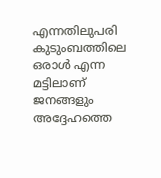എന്നതിലുപരി കുടുംബത്തിലെ ഒരാൾ എന്ന മട്ടിലാണ് ജനങ്ങളും അദ്ദേഹത്തെ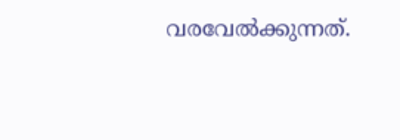വരവേൽക്കുന്നത്.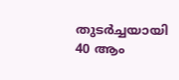തുടർച്ചയായി 40 ആം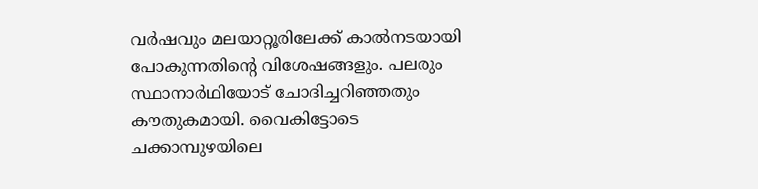വർഷവും മലയാറ്റൂരിലേക്ക് കാൽനടയായി പോകുന്നതിന്റെ വിശേഷങ്ങളും. പലരും സ്ഥാനാർഥിയോട് ചോദിച്ചറിഞ്ഞതും കൗതുകമായി. വൈകിട്ടോടെ ചക്കാമ്പുഴയിലെ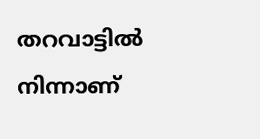തറവാട്ടിൽ നിന്നാണ്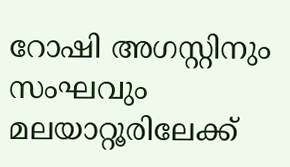റോഷി അഗസ്റ്റിനും സംഘവും മലയാറ്റൂരിലേക്ക്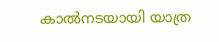കാൽനടയായി യാത്ര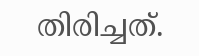തിരിച്ചത്.